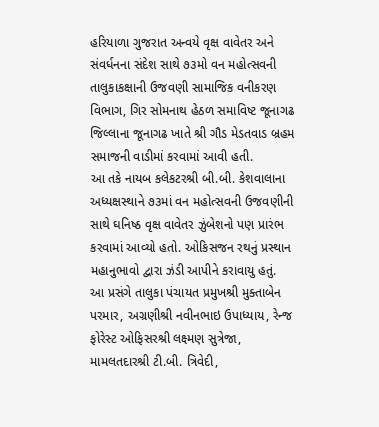હરિયાળા ગુજરાત અન્વયે વૃક્ષ વાવેતર અને સંવર્ધનના સંદેશ સાથે ૭૩મો વન મહોત્સવની તાલુકાકક્ષાની ઉજવણી સામાજિક વનીકરણ વિભાગ, ગિર સોમનાથ હેઠળ સમાવિષ્ટ જૂનાગઢ જિલ્લાના જૂનાગઢ ખાતે શ્રી ગૌડ મેડતવાડ બ્રહમ સમાજની વાડીમાં કરવામાં આવી હતી.
આ તકે નાયબ કલેકટરશ્રી બી.બી. કેશવાલાના અધ્યક્ષસ્થાને ૭૩માં વન મહોત્સવની ઉજવણીની સાથે ઘનિષ્ઠ વૃક્ષ વાવેતર ઝુંબેશનો પણ પ્રારંભ કરવામાં આવ્યો હતો. ઓકિસજન રથનું પ્રસ્થાન મહાનુભાવો દ્વારા ઝંડી આપીને કરાવાયુ હતું.
આ પ્રસંગે તાલુકા પંચાયત પ્રમુખશ્રી મુક્તાબેન પરમાર, અગ્રણીશ્રી નવીનભાઇ ઉપાધ્યાય, રેન્જ ફોરેસ્ટ ઓફિસરશ્રી લક્ષ્મણ સુત્રેજા, મામલતદારશ્રી ટી.બી. ત્રિવેદી,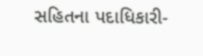સહિતના પદાધિકારી-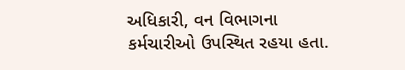અધિકારી, વન વિભાગના કર્મચારીઓ ઉપસ્થિત રહયા હતા.